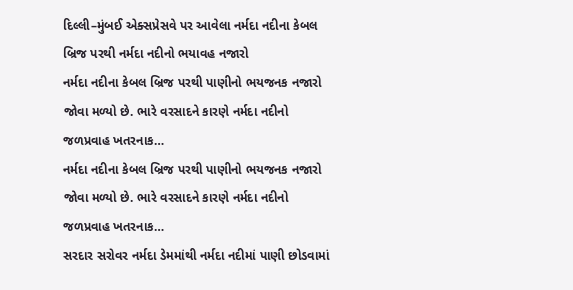દિલ્લી–મુંબઈ એક્સપ્રેસવે પર આવેલા નર્મદા નદીના કેબલ બ્રિજ પરથી નર્મદા નદીનો ભયાવહ નજારો
નર્મદા નદીના કેબલ બ્રિજ પરથી પાણીનો ભયજનક નજારો જોવા મળ્યો છે. ભારે વરસાદને કારણે નર્મદા નદીનો જળપ્રવાહ ખતરનાક…
નર્મદા નદીના કેબલ બ્રિજ પરથી પાણીનો ભયજનક નજારો જોવા મળ્યો છે. ભારે વરસાદને કારણે નર્મદા નદીનો જળપ્રવાહ ખતરનાક…
સરદાર સરોવર નર્મદા ડેમમાંથી નર્મદા નદીમાં પાણી છોડવામાં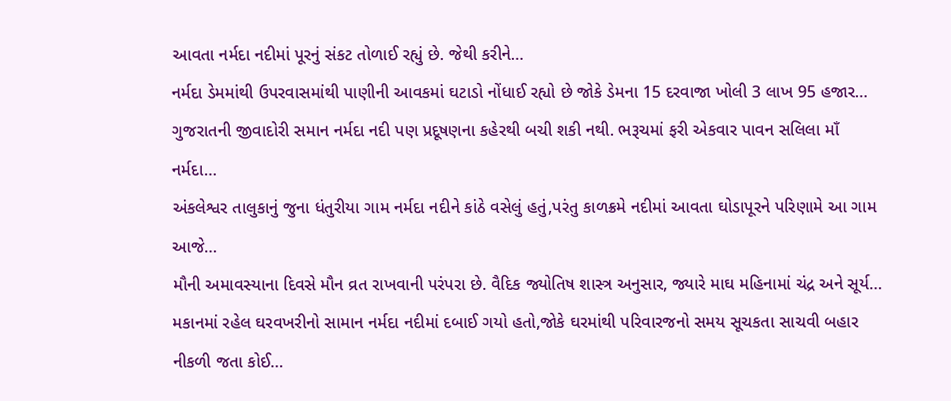આવતા નર્મદા નદીમાં પૂરનું સંકટ તોળાઈ રહ્યું છે. જેથી કરીને…
નર્મદા ડેમમાંથી ઉપરવાસમાંથી પાણીની આવકમાં ઘટાડો નોંધાઈ રહ્યો છે જોકે ડેમના 15 દરવાજા ખોલી 3 લાખ 95 હજાર…
ગુજરાતની જીવાદોરી સમાન નર્મદા નદી પણ પ્રદૂષણના કહેરથી બચી શકી નથી. ભરૂચમાં ફરી એકવાર પાવન સલિલા માઁ નર્મદા…
અંકલેશ્વર તાલુકાનું જુના ધંતુરીયા ગામ નર્મદા નદીને કાંઠે વસેલું હતું,પરંતુ કાળક્રમે નદીમાં આવતા ઘોડાપૂરને પરિણામે આ ગામ આજે…
મૌની અમાવસ્યાના દિવસે મૌન વ્રત રાખવાની પરંપરા છે. વૈદિક જ્યોતિષ શાસ્ત્ર અનુસાર, જ્યારે માઘ મહિનામાં ચંદ્ર અને સૂર્ય…
મકાનમાં રહેલ ઘરવખરીનો સામાન નર્મદા નદીમાં દબાઈ ગયો હતો,જોકે ઘરમાંથી પરિવારજનો સમય સૂચકતા સાચવી બહાર નીકળી જતા કોઈ…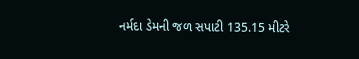નર્મદા ડેમની જળ સપાટી 135.15 મીટરે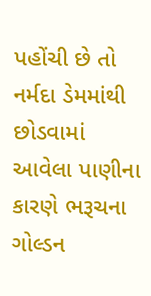પહોંચી છે તો નર્મદા ડેમમાંથી છોડવામાં આવેલા પાણીના કારણે ભરૂચના ગોલ્ડન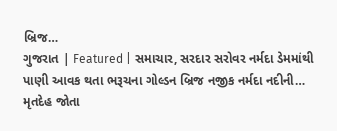બ્રિજ…
ગુજરાત | Featured | સમાચાર, સરદાર સરોવર નર્મદા ડેમમાંથી પાણી આવક થતા ભરૂચના ગોલ્ડન બ્રિજ નજીક નર્મદા નદીની…
મૃતદેહ જોતા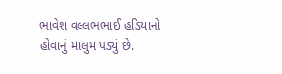ભાવેશ વલ્લભભાઈ હડિયાનો હોવાનું માલુમ પડ્યું છે.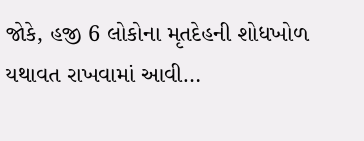જોકે, હજી 6 લોકોના મૃતદેહની શોધખોળ યથાવત રાખવામાં આવી…